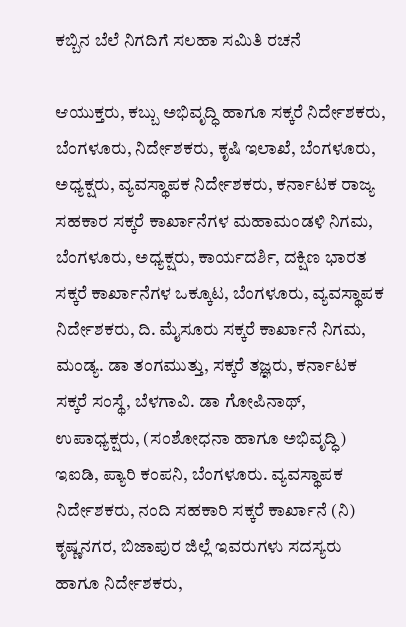ಕಬ್ಬಿನ ಬೆಲೆ ನಿಗದಿಗೆ ಸಲಹಾ ಸಮಿತಿ ರಚನೆ

ಆಯುಕ್ತರು, ಕಬ್ಬು ಅಭಿವೃದ್ಧಿ ಹಾಗೂ ಸಕ್ಕರೆ ನಿರ್ದೇಶಕರು, ಬೆಂಗಳೂರು, ನಿರ್ದೇಶಕರು, ಕೃಷಿ ಇಲಾಖೆ, ಬೆಂಗಳೂರು, ಅಧ್ಯಕ್ಷರು, ವ್ಯವಸ್ಥಾಪಕ ನಿರ್ದೇಶಕರು, ಕರ್ನಾಟಕ ರಾಜ್ಯ ಸಹಕಾರ ಸಕ್ಕರೆ ಕಾರ್ಖಾನೆಗಳ ಮಹಾಮಂಡಳಿ ನಿಗಮ, ಬೆಂಗಳೂರು, ಅಧ್ಯಕ್ಷರು, ಕಾರ್ಯದರ್ಶಿ, ದಕ್ಷಿಣ ಭಾರತ ಸಕ್ಕರೆ ಕಾರ್ಖಾನೆಗಳ ಒಕ್ಕೂಟ, ಬೆಂಗಳೂರು, ವ್ಯವಸ್ಥಾಪಕ ನಿರ್ದೇಶಕರು, ದಿ. ಮೈಸೂರು ಸಕ್ಕರೆ ಕಾರ್ಖಾನೆ ನಿಗಮ, ಮಂಡ್ಯ. ಡಾ ತಂಗಮುತ್ತು, ಸಕ್ಕರೆ ತಜ್ಞರು, ಕರ್ನಾಟಕ ಸಕ್ಕರೆ ಸಂಸ್ಥೆ, ಬೆಳಗಾವಿ. ಡಾ ಗೋಪಿನಾಥ್, ಉಪಾಧ್ಯಕ್ಷರು, (ಸಂಶೋಧನಾ ಹಾಗೂ ಅಭಿವೃದ್ಧಿ) ಇಐಡಿ, ಪ್ಯಾರಿ ಕಂಪನಿ, ಬೆಂಗಳೂರು. ವ್ಯವಸ್ಥಾಪಕ ನಿರ್ದೇಶಕರು, ನಂದಿ ಸಹಕಾರಿ ಸಕ್ಕರೆ ಕಾರ್ಖಾನೆ (ನಿ) ಕೃಷ್ಣನಗರ, ಬಿಜಾಪುರ ಜಿಲ್ಲೆ ಇವರುಗಳು ಸದಸ್ಯರು ಹಾಗೂ ನಿರ್ದೇಶಕರು,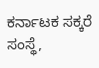ಕರ್ನಾಟಕ ಸಕ್ಕರೆ ಸಂಸ್ಥೆ,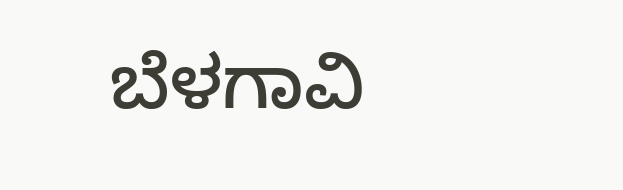ಬೆಳಗಾವಿ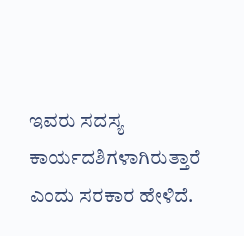ಇವರು ಸದಸ್ಯ ಕಾರ್ಯದಶಿಗಳಾಗಿರುತ್ತಾರೆ ಎಂದು ಸರಕಾರ ಹೇಳಿದೆ.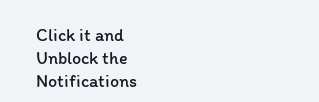Click it and Unblock the Notifications